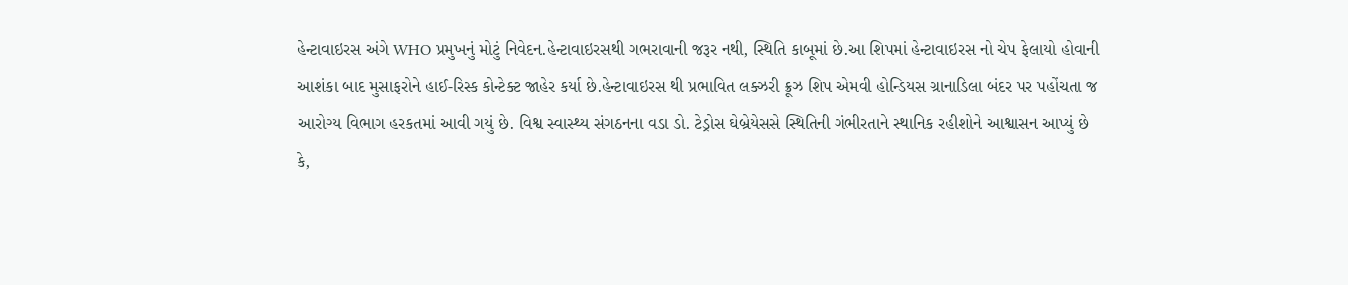હેન્ટાવાઇરસ અંગે WHO પ્રમુખનું મોટું નિવેદન.હેન્ટાવાઇરસથી ગભરાવાની જરૂર નથી, સ્થિતિ કાબૂમાં છે.આ શિપમાં હેન્ટાવાઇરસ નો ચેપ ફેલાયો હોવાની આશંકા બાદ મુસાફરોને હાઈ-રિસ્ક કોન્ટેક્ટ જાહેર કર્યા છે.હેન્ટાવાઇરસ થી પ્રભાવિત લક્ઝરી ક્રૂઝ શિપ એમવી હોન્ડિયસ ગ્રાનાડિલા બંદર પર પહોંચતા જ આરોગ્ય વિભાગ હરકતમાં આવી ગયું છે. વિશ્વ સ્વાસ્થ્ય સંગઠનના વડા ડો. ટેડ્રોસ ઘેબ્રેયેસસે સ્થિતિની ગંભીરતાને સ્થાનિક રહીશોને આશ્વાસન આપ્યું છે કે,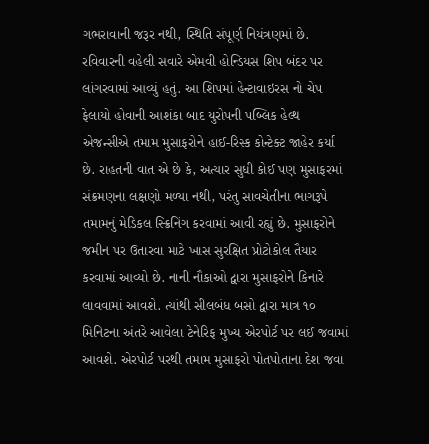ગભરાવાની જરૂર નથી, સ્થિતિ સંપૂર્ણ નિયંત્રણમાં છે.
રવિવારની વહેલી સવારે એમવી હોન્ડિયસ શિપ બંદર પર લાંગરવામાં આવ્યું હતું. આ શિપમાં હેન્ટાવાઇરસ નો ચેપ ફેલાયો હોવાની આશંકા બાદ યુરોપની પબ્લિક હેલ્થ એજન્સીએ તમામ મુસાફરોને હાઈ-રિસ્ક કોન્ટેક્ટ જાહેર કર્યા છે. રાહતની વાત એ છે કે, અત્યાર સુધી કોઈ પણ મુસાફરમાં સંક્રમણના લક્ષણો મળ્યા નથી, પરંતુ સાવચેતીના ભાગરૂપે તમામનું મેડિકલ સ્ક્રિનિંગ કરવામાં આવી રહ્યું છે. મુસાફરોને જમીન પર ઉતારવા માટે ખાસ સુરક્ષિત પ્રોટોકોલ તૈયાર કરવામાં આવ્યો છે. નાની નૌકાઓ દ્વારા મુસાફરોને કિનારે લાવવામાં આવશે. ત્યાંથી સીલબંધ બસો દ્વારા માત્ર ૧૦ મિનિટના અંતરે આવેલા ટેનેરિફ મુખ્ય એરપોર્ટ પર લઈ જવામાં આવશે. એરપોર્ટ પરથી તમામ મુસાફરો પોતપોતાના દેશ જવા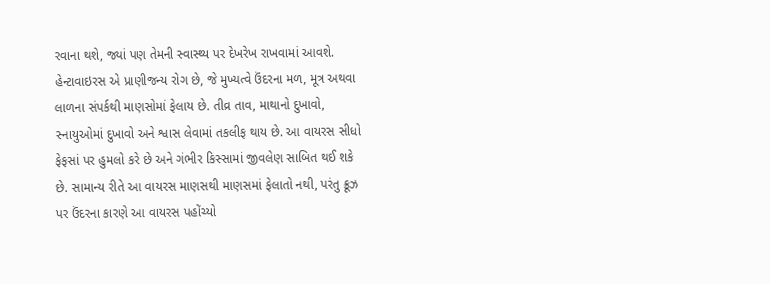રવાના થશે, જ્યાં પણ તેમની સ્વાસ્થ્ય પર દેખરેખ રાખવામાં આવશે. હેન્ટાવાઇરસ એ પ્રાણીજન્ય રોગ છે, જે મુખ્યત્વે ઉંદરના મળ, મૂત્ર અથવા લાળના સંપર્કથી માણસોમાં ફેલાય છે. તીવ્ર તાવ, માથાનો દુખાવો, સ્નાયુઓમાં દુખાવો અને શ્વાસ લેવામાં તકલીફ થાય છે. આ વાયરસ સીધો ફેફસાં પર હુમલો કરે છે અને ગંભીર કિસ્સામાં જીવલેણ સાબિત થઈ શકે છે. સામાન્ય રીતે આ વાયરસ માણસથી માણસમાં ફેલાતો નથી, પરંતુ ક્રૂઝ પર ઉંદરના કારણે આ વાયરસ પહોંચ્યો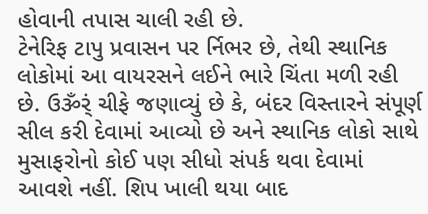હોવાની તપાસ ચાલી રહી છે.
ટેનેરિફ ટાપુ પ્રવાસન પર ર્નિભર છે, તેથી સ્થાનિક લોકોમાં આ વાયરસને લઈને ભારે ચિંતા મળી રહી છે. ઉૐર્ં ચીફે જણાવ્યું છે કે, બંદર વિસ્તારને સંપૂર્ણ સીલ કરી દેવામાં આવ્યો છે અને સ્થાનિક લોકો સાથે મુસાફરોનો કોઈ પણ સીધો સંપર્ક થવા દેવામાં આવશે નહીં. શિપ ખાલી થયા બાદ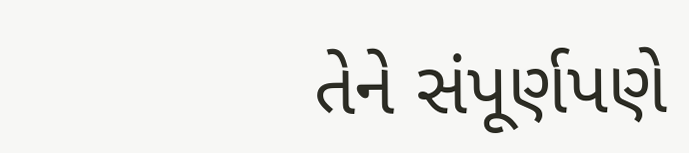તેને સંપૂર્ણપણે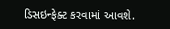ડિસઇન્ફેક્ટ કરવામાં આવશે.